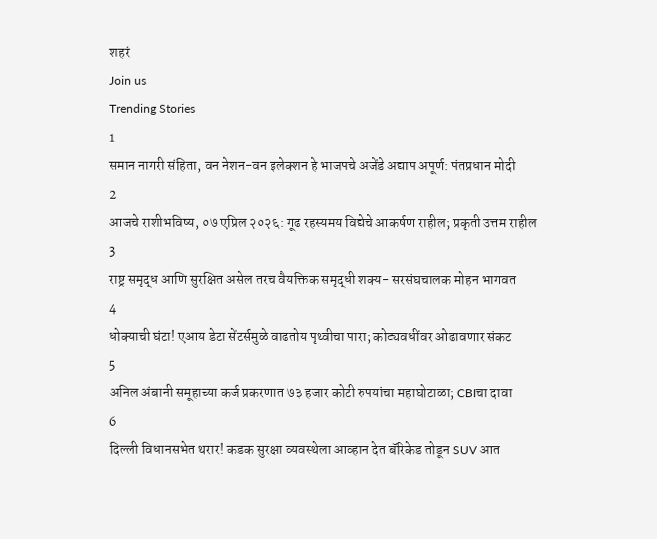शहरं
Join us
Trending Stories
1
समान नागरी संहिता, वन नेशन-वन इलेक्शन हे भाजपचे अजेंडे अद्याप अपूर्ण: पंतप्रधान मोदी
2
आजचे राशीभविष्य, ०७ एप्रिल २०२६: गूढ रहस्यमय विद्येचे आकर्षण राहील; प्रकृती उत्तम राहील
3
राष्ट्र समृद्ध आणि सुरक्षित असेल तरच वैयक्तिक समृद्धी शक्य- सरसंघचालक मोहन भागवत
4
धोक्याची घंटा! एआय डेटा सेंटर्समुळे वाढतोय पृथ्वीचा पारा; कोट्यवधींवर ओढावणार संकट
5
अनिल अंबानी समूहाच्या कर्ज प्रकरणात ७३ हजार कोटी रुपयांचा महाघोटाळा; CBIचा दावा
6
दिल्ली विधानसभेत थरार! कडक सुरक्षा व्यवस्थेला आव्हान देत बॅरिकेड तोडून SUV आत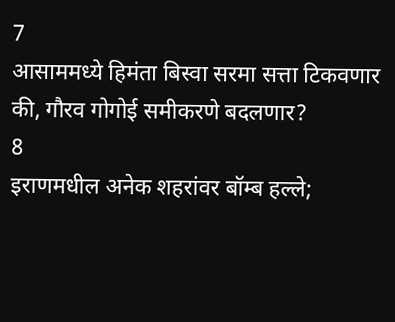7
आसाममध्ये हिमंता बिस्वा सरमा सत्ता टिकवणार की, गौरव गोगोई समीकरणे बदलणार?
8
इराणमधील अनेक शहरांवर बॉम्ब हल्ले;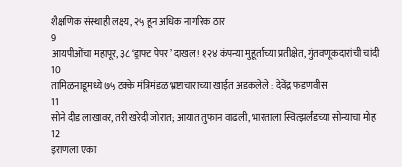शैक्षणिक संस्थाही लक्ष्य, २५ हून अधिक नागरिक ठार
9
आयपीओंचा महापूर, ३८ ‘ड्राफ्ट पेपर’ दाखल! १२४ कंपन्या मुहूर्ताच्या प्रतीक्षेत, गुंतवणूकदारांची चांदी
10
तामिळनाडूमध्ये ७५ टक्के मंत्रिमंडळ भ्रष्टाचाराच्या खाईत अडकलेले : देवेंद्र फडणवीस
11
सोने दीड लाखावर, तरी खरेदी जोरात; आयात तुफान वाढली, भारताला स्वित्झर्लंडच्या सोन्याचा मोह
12
इराणला एका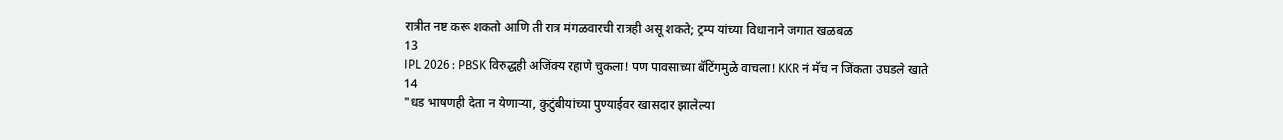रात्रीत नष्ट करू शकतो आणि ती रात्र मंगळवारची रात्रही असू शकते; ट्रम्प यांच्या विधानाने जगात खळबळ
13
IPL 2026 : PBSK विरुद्धही अजिंक्य रहाणे चुकला! पण पावसाच्या बॅटिंगमुळे वाचला! KKR नं मॅच न जिंकता उघडले खाते
14
"धड भाषणही देता न येणाऱ्या, कुटुंबीयांच्या पुण्याईवर खासदार झालेल्या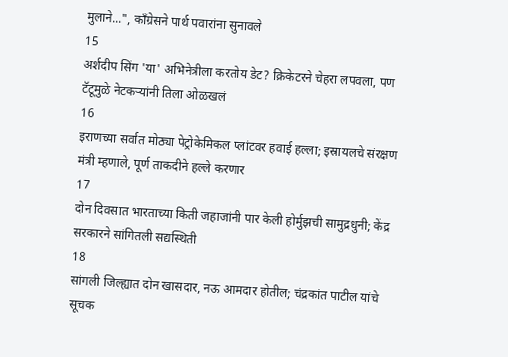मुलाने...", काँग्रेसने पार्थ पवारांना सुनावले
15
अर्शदीप सिंग 'या' अभिनेत्रीला करतोय डेट? क्रिकेटरने चेहरा लपवला, पण टॅटूमुळे नेटकऱ्यांनी तिला ओळखलं
16
इराणच्या सर्वात मोठ्या पेट्रोकेमिकल प्लांटवर हवाई हल्ला; इस्रायलचे संरक्षण मंत्री म्हणाले, पूर्ण ताकदीने हल्ले करणार
17
दोन दिवसात भारताच्या किती जहाजांनी पार केली होर्मुझची सामुद्रधुनी; केंद्र सरकारने सांगितली सद्यस्थिती
18
सांगली जिल्ह्यात दोन खासदार, नऊ आमदार होतील; चंद्रकांत पाटील यांचे सूचक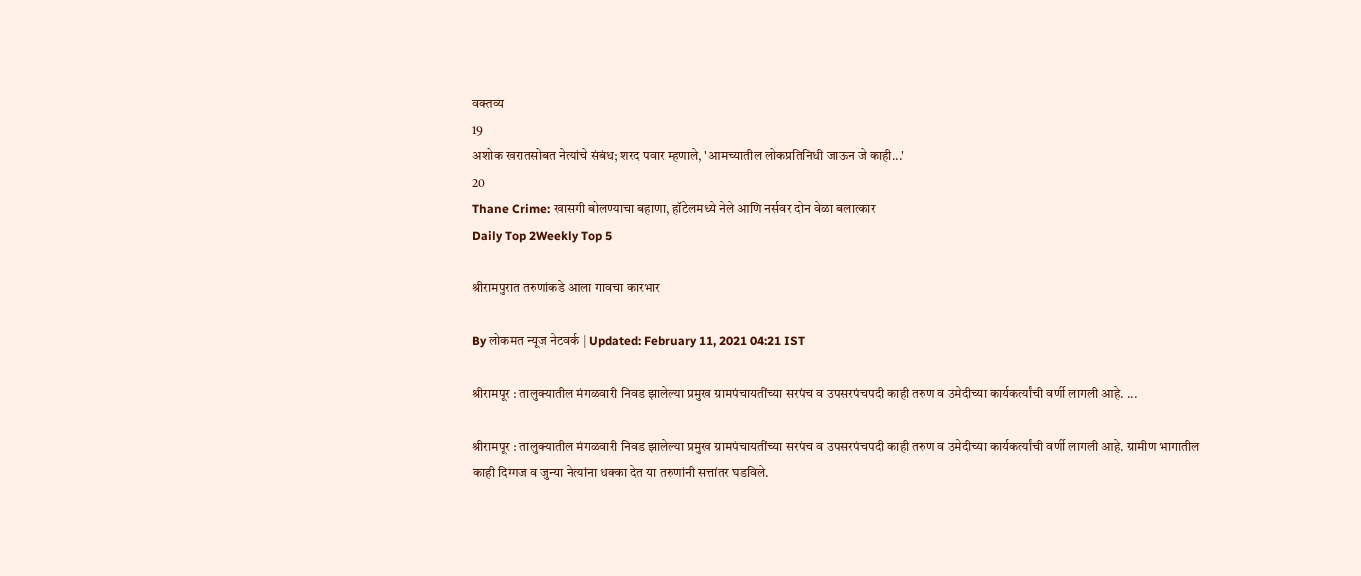वक्तव्य
19
अशोक खरातसोबत नेत्यांचे संबंध; शरद पवार म्हणाले, 'आमच्यातील लोकप्रतिनिधी जाऊन जे काही...'
20
Thane Crime: खासगी बोलण्याचा बहाणा, हॉटेलमध्ये नेले आणि नर्सवर दोन वेळा बलात्कार
Daily Top 2Weekly Top 5

श्रीरामपुरात तरुणांकडे आला गावचा कारभार

By लोकमत न्यूज नेटवर्क | Updated: February 11, 2021 04:21 IST

श्रीरामपूर : तालुक्यातील मंगळवारी निवड झालेल्या प्रमुख ग्रामपंचायतींच्या सरपंच व उपसरपंचपदी काही तरुण व उमेदीच्या कार्यकर्त्यांची वर्णी लागली आहे. ...

श्रीरामपूर : तालुक्यातील मंगळवारी निवड झालेल्या प्रमुख ग्रामपंचायतींच्या सरपंच व उपसरपंचपदी काही तरुण व उमेदीच्या कार्यकर्त्यांची वर्णी लागली आहे. ग्रामीण भागातील काही दिग्गज व जुन्या नेत्यांना धक्का देत या तरुणांनी सत्तांतर घडविले.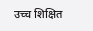उच्च शिक्षित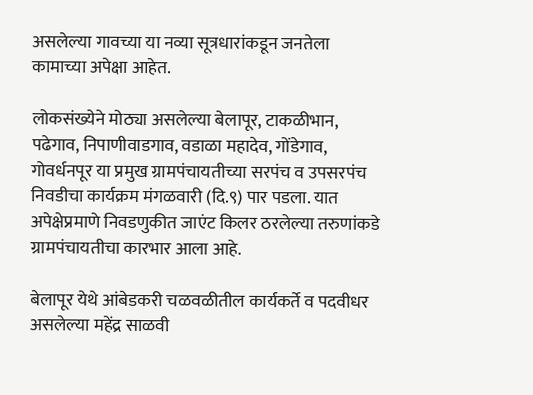असलेल्या गावच्या या नव्या सूत्रधारांकडून जनतेला कामाच्या अपेक्षा आहेत.

लोकसंख्येने मोठ्या असलेल्या बेलापूर, टाकळीभान, पढेगाव, निपाणीवाडगाव, वडाळा महादेव, गोंडेगाव, गोवर्धनपूर या प्रमुख ग्रामपंचायतीच्या सरपंच व उपसरपंच निवडीचा कार्यक्रम मंगळवारी (दि.९) पार पडला. यात अपेक्षेप्रमाणे निवडणुकीत जाएंट किलर ठरलेल्या तरुणांकडे ग्रामपंचायतीचा कारभार आला आहे.

बेलापूर येथे आंबेडकरी चळवळीतील कार्यकर्ते व पदवीधर असलेल्या महेंद्र साळवी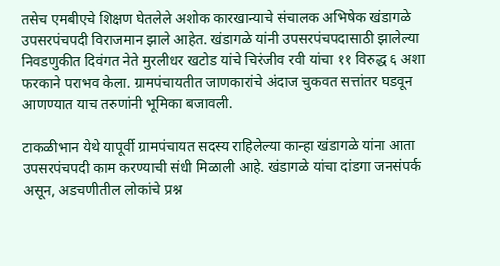तसेच एमबीएचे शिक्षण घेतलेले अशोक कारखान्याचे संचालक अभिषेक खंडागळे उपसरपंचपदी विराजमान झाले आहेत. खंडागळे यांनी उपसरपंचपदासाठी झालेल्या निवडणुकीत दिवंगत नेते मुरलीधर खटोड यांचे चिरंजीव रवी यांचा ११ विरुद्ध ६ अशा फरकाने पराभव केला. ग्रामपंचायतीत जाणकारांचे अंदाज चुकवत सत्तांतर घडवून आणण्यात याच तरुणांनी भूमिका बजावली.

टाकळीभान येथे यापूर्वी ग्रामपंचायत सदस्य राहिलेल्या कान्हा खंडागळे यांना आता उपसरपंचपदी काम करण्याची संधी मिळाली आहे. खंडागळे यांचा दांडगा जनसंपर्क असून, अडचणीतील लोकांचे प्रश्न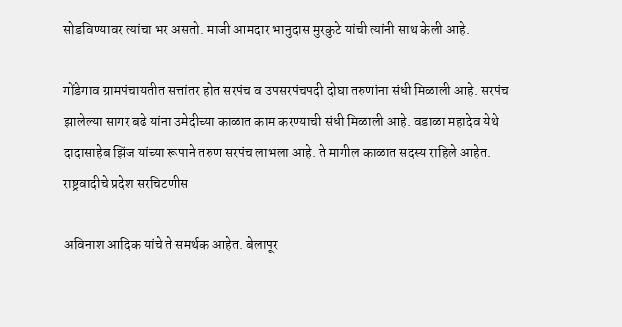सोडविण्यावर त्यांचा भर असतो. माजी आमदार भानुदास मुरकुटे यांची त्यांनी साथ केली आहे.

गोंडेगाव ग्रामपंचायतीत सत्तांतर होत सरपंच व उपसरपंचपदी दोघा तरुणांना संधी मिळाली आहे. सरपंच झालेल्या सागर बढे यांना उमेदीच्या काळात काम करण्याची संधी मिळाली आहे. वडाळा महादेव येथे दादासाहेब झिंज यांच्या रूपाने तरुण सरपंच लाभला आहे. ते मागील काळात सदस्य राहिले आहेत. राष्ट्रवादीचे प्रदेश सरचिटणीस

अविनाश आदिक यांचे ते समर्थक आहेत. बेलापूर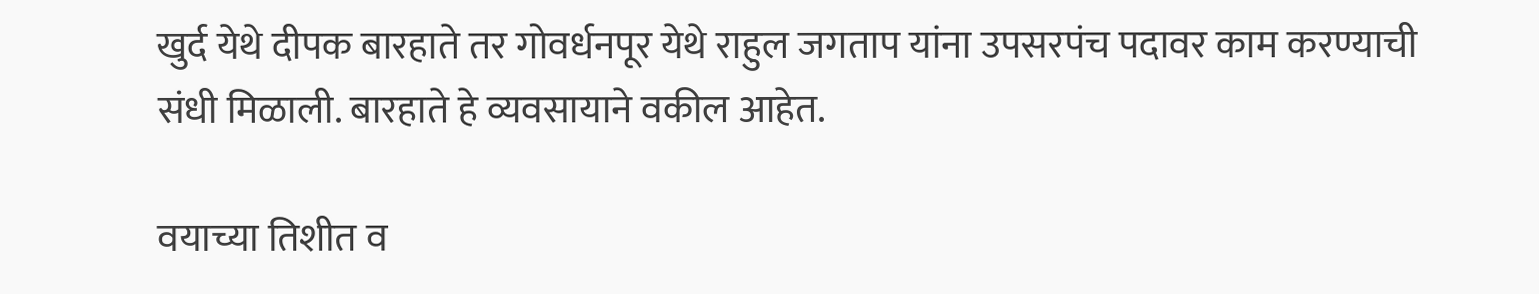खुर्द येथे दीपक बारहाते तर गोवर्धनपूर येथे राहुल जगताप यांना उपसरपंच पदावर काम करण्याची संधी मिळाली. बारहाते हे व्यवसायाने वकील आहेत.

वयाच्या तिशीत व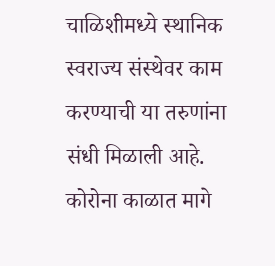चाळिशीमध्ये स्थानिक स्वराज्य संस्थेवर काम करण्याची या तरुणांना संधी मिळाली आहे. कोरोना काळात मागे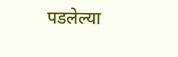पडलेल्या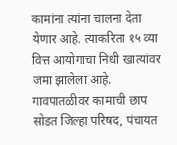कामांना त्यांना चालना देता येणार आहे. त्याकरिता १५ व्या वित्त आयोगाचा निधी खात्यांवर जमा झालेला आहे. गावपातळीवर कामाची छाप सोडत जिल्हा परिषद, पंचायत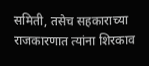समिती, तसेच सहकाराच्या राजकारणात त्यांना शिरकाव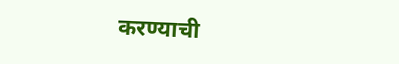करण्याची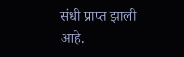संधी प्राप्त झाली आहे.